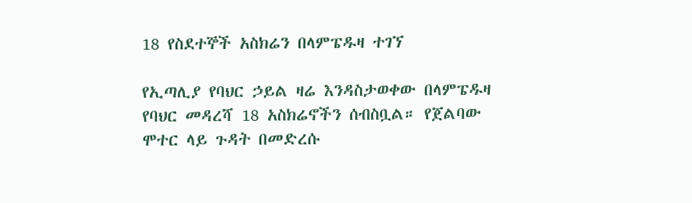18 የስደተኞች አስክሬን በላምፔዱዛ ተገኘ

የኢጣሊያ የባህር ኃይል ዛሬ እንዳስታወቀው በላምፔዱዛ የባህር መዳረሻ 18 አስክሬኖችን ሰብስቧል። የጀልባው ሞተር ላይ ጉዳት በመድረሱ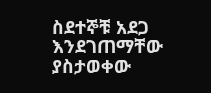ስደተኞቹ አደጋ እንደገጠማቸው ያስታወቀው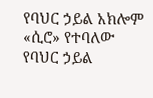የባህር ኃይል አክሎም «ሲሮ» የተባለው የባህር ኃይል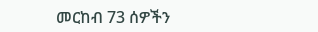መርከብ 73 ሰዎችን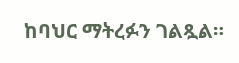ከባህር ማትረፉን ገልጿል።